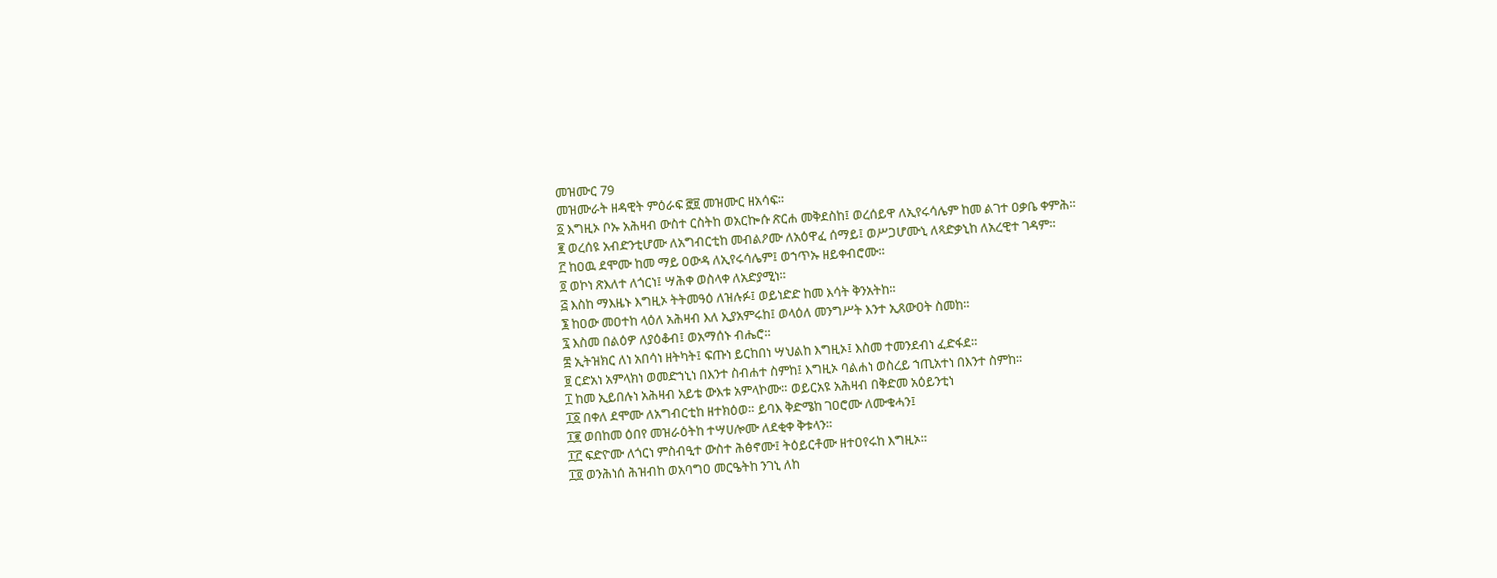መዝሙር 79
መዝሙራት ዘዳዊት ምዕራፍ ፸፱ መዝሙር ዘአሳፍ።
፩ እግዚኦ ቦኡ አሕዛብ ውስተ ርስትከ ወአርኰሱ ጽርሐ መቅደስከ፤ ወረሰይዋ ለኢየሩሳሌም ከመ ልገተ ዐቃቤ ቀምሕ።
፪ ወረሰዩ አብድንቲሆሙ ለአግብርቲከ መብልዖሙ ለአዕዋፈ ሰማይ፤ ወሥጋሆሙኒ ለጻድቃኒከ ለአረዊተ ገዳም።
፫ ከዐዉ ደሞሙ ከመ ማይ ዐውዳ ለኢየሩሳሌም፤ ወኀጥኡ ዘይቀብሮሙ።
፬ ወኮነ ጽእለተ ለጎርነ፤ ሣሕቀ ወስላቀ ለአድያሚነ።
፭ እስከ ማእዜኑ እግዚኦ ትትመዓዕ ለዝሉፉ፤ ወይነድድ ከመ እሳት ቅንአትከ።
፮ ከዐው መዐተከ ላዕለ አሕዛብ እለ ኢያአምሩከ፤ ወላዕለ መንግሥት እንተ ኢጸውዐት ስመከ።
፯ እስመ በልዕዎ ለያዕቆብ፤ ወአማሰኑ ብሔሮ።
፰ ኢትዝክር ለነ አበሳነ ዘትካት፤ ፍጡነ ይርከበነ ሣህልከ እግዚኦ፤ እስመ ተመንደብነ ፈድፋደ።
፱ ርድአነ አምላክነ ወመድኀኒነ በእንተ ስብሐተ ስምከ፤ እግዚኦ ባልሐነ ወስረይ ኀጢአተነ በእንተ ስምከ።
፲ ከመ ኢይበሉነ አሕዛብ አይቴ ውእቱ አምላኮሙ። ወይርአዩ አሕዛብ በቅድመ አዕይንቲነ
፲፩ በቀለ ደሞሙ ለአግብርቲከ ዘተክዕወ። ይባእ ቅድሜከ ገዐሮሙ ለሙቁሓን፤
፲፪ ወበከመ ዕበየ መዝራዕትከ ተሣሀሎሙ ለደቂቀ ቅቱላን።
፲፫ ፍድዮሙ ለጎርነ ምስብዒተ ውስተ ሕፅኖሙ፤ ትዕይርቶሙ ዘተዐየሩከ እግዚኦ።
፲፬ ወንሕነሰ ሕዝብከ ወአባግዐ መርዔትከ ንገኒ ለከ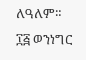ለዓለም።
፲፭ ወንነግር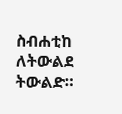ስብሐቲከ ለትውልደ ትውልድ።